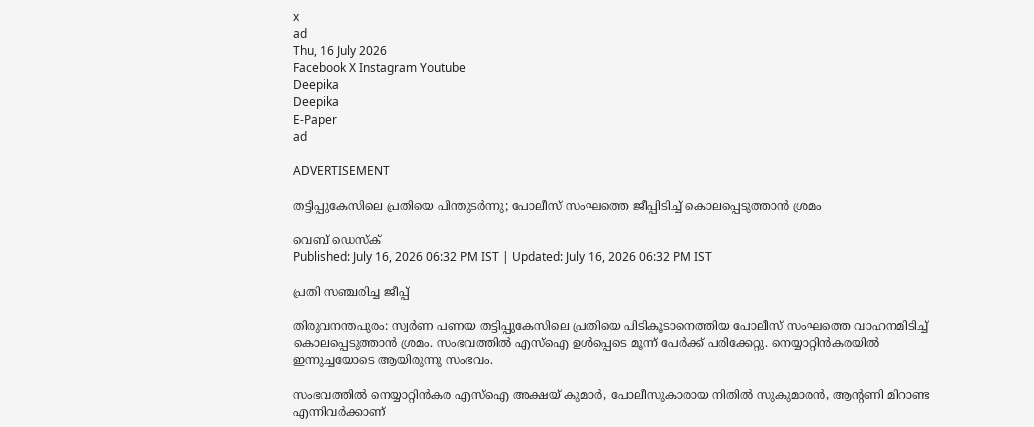x
ad
Thu, 16 July 2026
Facebook X Instagram Youtube
Deepika
Deepika
E-Paper
ad

ADVERTISEMENT

തട്ടിപ്പുകേസിലെ പ്രതിയെ പിന്തുടർ‌ന്നു; പോലീസ് സംഘത്തെ ജീപ്പിടിച്ച് കൊലപ്പെടുത്താൻ ശ്രമം

വെബ് ഡെസ്‌ക്
Published: July 16, 2026 06:32 PM IST | Updated: July 16, 2026 06:32 PM IST

പ്രതി സഞ്ചരിച്ച ജീപ്പ്

തിരുവനന്തപുരം: സ്വർണ പണയ തട്ടിപ്പുകേസിലെ പ്രതിയെ പിടികൂടാനെത്തിയ പോലീസ് സംഘത്തെ വാഹനമിടിച്ച് കൊലപ്പെടുത്താൻ ശ്രമം. സംഭവത്തിൽ എസ്ഐ ഉൾപ്പെടെ മൂന്ന് പേർക്ക് പരിക്കേറ്റു. നെയ്യാറ്റിൻകരയിൽ ഇന്നുച്ചയോടെ ആയിരുന്നു സംഭവം.

സംഭവത്തിൽ നെയ്യാറ്റിൻകര എസ്ഐ അക്ഷയ് കുമാർ, പോലീസുകാരായ നിതിൽ സുകുമാരൻ, ആന്‍റണി മിറാണ്ട എന്നിവർക്കാണ്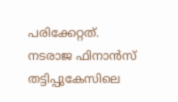പരിക്കേറ്റത്. നടരാജ ഫിനാൻസ് തട്ടിപ്പുകേസിലെ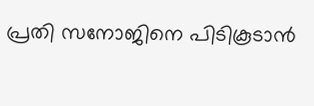പ്രതി സനോജിനെ പിടികൂടാൻ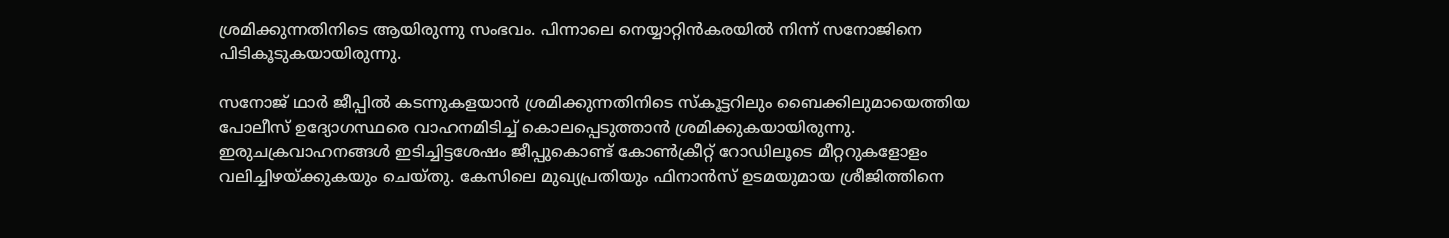ശ്രമിക്കുന്നതിനിടെ ആയിരുന്നു സംഭവം. പിന്നാലെ നെയ്യാറ്റിൻകരയിൽ നിന്ന് സനോജിനെ പിടികൂടുകയായിരുന്നു.

സനോജ് ഥാർ ജീപ്പിൽ കടന്നുകളയാൻ ശ്രമിക്കുന്നതിനിടെ സ്‌കൂട്ടറിലും ബൈക്കിലുമായെത്തിയ പോലീസ് ഉദ്യോഗസ്ഥരെ വാഹനമിടിച്ച് കൊലപ്പെടുത്താൻ ശ്രമിക്കുകയായിരുന്നു. ഇരുചക്രവാഹനങ്ങൾ ഇടിച്ചിട്ടശേഷം ജീപ്പുകൊണ്ട് കോൺക്രീറ്റ് റോഡിലൂടെ മീറ്ററുകളോളം വലിച്ചിഴയ്ക്കുകയും ചെയ്തു. കേസിലെ മുഖ്യപ്രതിയും ഫിനാൻസ് ഉടമയുമായ ശ്രീജിത്തിനെ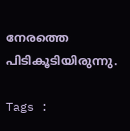നേരത്തെ പിടികൂടിയിരുന്നു.

Tags :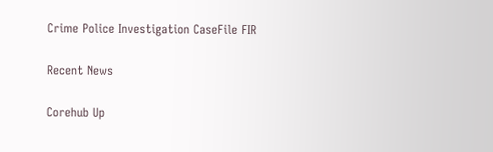Crime Police Investigation CaseFile FIR

Recent News

Corehub Up